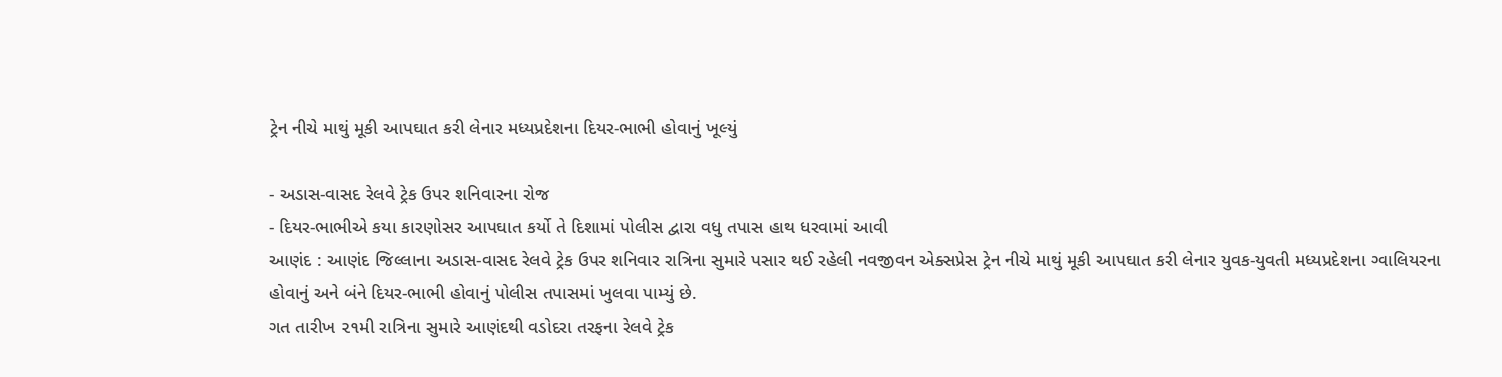ટ્રેન નીચે માથું મૂકી આપઘાત કરી લેનાર મધ્યપ્રદેશના દિયર-ભાભી હોવાનું ખૂલ્યું

- અડાસ-વાસદ રેલવે ટ્રેક ઉપર શનિવારના રોજ
- દિયર-ભાભીએ કયા કારણોસર આપઘાત કર્યો તે દિશામાં પોલીસ દ્વારા વધુ તપાસ હાથ ધરવામાં આવી
આણંદ : આણંદ જિલ્લાના અડાસ-વાસદ રેલવે ટ્રેક ઉપર શનિવાર રાત્રિના સુમારે પસાર થઈ રહેલી નવજીવન એક્સપ્રેસ ટ્રેન નીચે માથું મૂકી આપઘાત કરી લેનાર યુવક-યુવતી મધ્યપ્રદેશના ગ્વાલિયરના હોવાનું અને બંને દિયર-ભાભી હોવાનું પોલીસ તપાસમાં ખુલવા પામ્યું છે.
ગત તારીખ ૨૧મી રાત્રિના સુમારે આણંદથી વડોદરા તરફના રેલવે ટ્રેક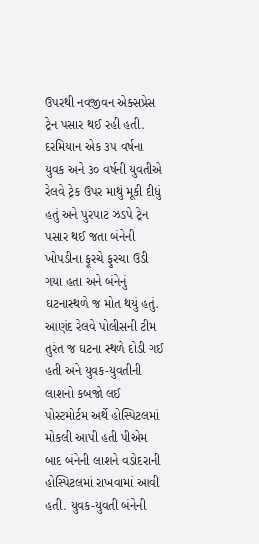ઉપરથી નવજીવન એક્સપ્રેસ ટ્રેન પસાર થઈ રહી હતી. દરમિયાન એક ૩૫ વર્ષના યુવક અને ૩૦ વર્ષની યુવતીએ રેલવે ટ્રેક ઉપર માથું મૂકી દીધું હતું અને પુરપાટ ઝડપે ટ્રેન પસાર થઈ જતા બંનેની ખોપડીના ફૂરચે ફુરચા ઉડી ગયા હતા અને બંનેનું ઘટનાસ્થળે જ મોત થયું હતું. આણંદ રેલવે પોલીસની ટીમ તુરંત જ ઘટના સ્થળે દોડી ગઈ હતી અને યુવક-યુવતીની લાશનો કબજો લઈ પોસ્ટમોર્ટમ અર્થે હોસ્પિટલમાં મોકલી આપી હતી પીએમ બાદ બંનેની લાશને વડોદરાની હોસ્પિટલમાં રાખવામાં આવી હતી. યુવક-યુવતી બંનેની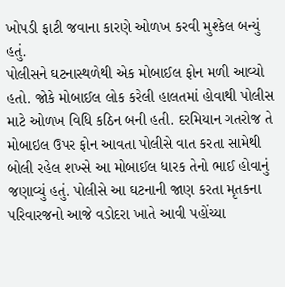ખોપડી ફાટી જવાના કારણે ઓળખ કરવી મુશ્કેલ બન્યું હતું.
પોલીસને ઘટનાસ્થળેથી એક મોબાઈલ ફોન મળી આવ્યો હતો. જોકે મોબાઈલ લોક કરેલી હાલતમાં હોવાથી પોલીસ માટે ઓળખ વિધિ કઠિન બની હતી. દરમિયાન ગતરોજ તે મોબાઇલ ઉપર ફોન આવતા પોલીસે વાત કરતા સામેથી બોલી રહેલ શખ્સે આ મોબાઈલ ધારક તેનો ભાઈ હોવાનું જણાવ્યું હતું. પોલીસે આ ઘટનાની જાણ કરતા મૃતકના પરિવારજનો આજે વડોદરા ખાતે આવી પહોંચ્યા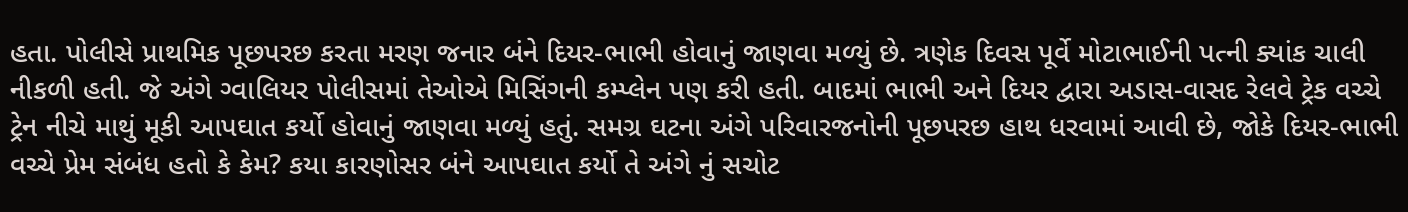હતા. પોલીસે પ્રાથમિક પૂછપરછ કરતા મરણ જનાર બંને દિયર-ભાભી હોવાનું જાણવા મળ્યું છે. ત્રણેક દિવસ પૂર્વે મોટાભાઈની પત્ની ક્યાંક ચાલી નીકળી હતી. જે અંગે ગ્વાલિયર પોલીસમાં તેઓએ મિસિંગની કમ્પ્લેન પણ કરી હતી. બાદમાં ભાભી અને દિયર દ્વારા અડાસ-વાસદ રેલવે ટ્રેક વચ્ચે ટ્રેન નીચે માથું મૂકી આપઘાત કર્યો હોવાનું જાણવા મળ્યું હતું. સમગ્ર ઘટના અંગે પરિવારજનોની પૂછપરછ હાથ ધરવામાં આવી છે, જોકે દિયર-ભાભી વચ્ચે પ્રેમ સંબંધ હતો કે કેમ? કયા કારણોસર બંને આપઘાત કર્યો તે અંગે નું સચોટ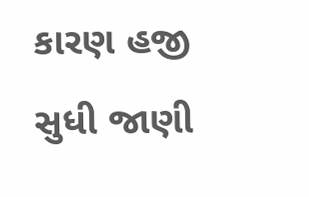કારણ હજી સુધી જાણી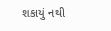શકાયું નથી